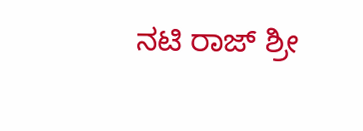ನಟಿ ರಾಜ್ ಶ್ರೀ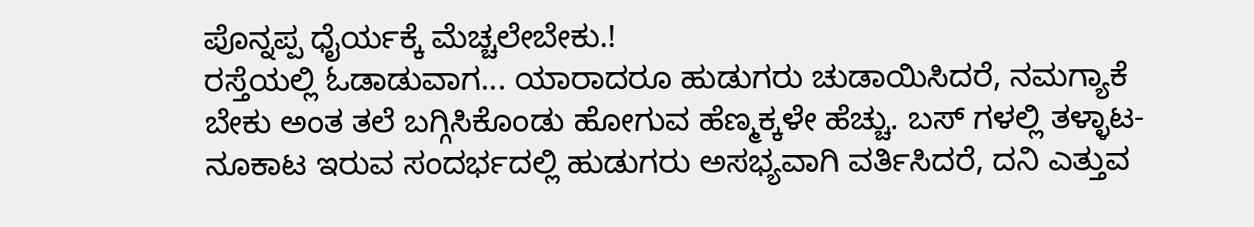ಪೊನ್ನಪ್ಪ ಧೈರ್ಯಕ್ಕೆ ಮೆಚ್ಚಲೇಬೇಕು.!
ರಸ್ತೆಯಲ್ಲಿ ಓಡಾಡುವಾಗ... ಯಾರಾದರೂ ಹುಡುಗರು ಚುಡಾಯಿಸಿದರೆ, ನಮಗ್ಯಾಕೆ ಬೇಕು ಅಂತ ತಲೆ ಬಗ್ಗಿಸಿಕೊಂಡು ಹೋಗುವ ಹೆಣ್ಮಕ್ಕಳೇ ಹೆಚ್ಚು. ಬಸ್ ಗಳಲ್ಲಿ ತಳ್ಳಾಟ-ನೂಕಾಟ ಇರುವ ಸಂದರ್ಭದಲ್ಲಿ ಹುಡುಗರು ಅಸಭ್ಯವಾಗಿ ವರ್ತಿಸಿದರೆ, ದನಿ ಎತ್ತುವ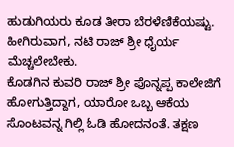ಹುಡುಗಿಯರು ಕೂಡ ತೀರಾ ಬೆರಳೆಣಿಕೆಯಷ್ಟು. ಹೀಗಿರುವಾಗ, ನಟಿ ರಾಜ್ ಶ್ರೀ ಧೈರ್ಯ ಮೆಚ್ಚಲೇಬೇಕು.
ಕೊಡಗಿನ ಕುವರಿ ರಾಜ್ ಶ್ರೀ ಪೊನ್ನಪ್ಪ ಕಾಲೇಜಿಗೆ ಹೋಗುತ್ತಿದ್ದಾಗ, ಯಾರೋ ಒಬ್ಬ ಆಕೆಯ ಸೊಂಟವನ್ನ ಗಿಲ್ಲಿ ಓಡಿ ಹೋದನಂತೆ. ತಕ್ಷಣ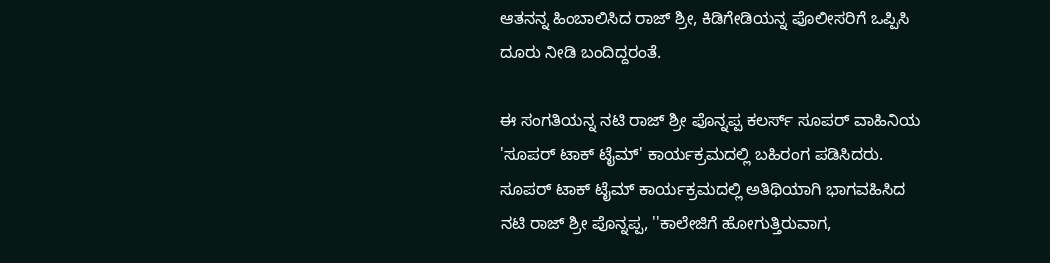ಆತನನ್ನ ಹಿಂಬಾಲಿಸಿದ ರಾಜ್ ಶ್ರೀ, ಕಿಡಿಗೇಡಿಯನ್ನ ಪೊಲೀಸರಿಗೆ ಒಪ್ಪಿಸಿ ದೂರು ನೀಡಿ ಬಂದಿದ್ದರಂತೆ.

ಈ ಸಂಗತಿಯನ್ನ ನಟಿ ರಾಜ್ ಶ್ರೀ ಪೊನ್ನಪ್ಪ ಕಲರ್ಸ್ ಸೂಪರ್ ವಾಹಿನಿಯ 'ಸೂಪರ್ ಟಾಕ್ ಟೈಮ್' ಕಾರ್ಯಕ್ರಮದಲ್ಲಿ ಬಹಿರಂಗ ಪಡಿಸಿದರು.
ಸೂಪರ್ ಟಾಕ್ ಟೈಮ್ ಕಾರ್ಯಕ್ರಮದಲ್ಲಿ ಅತಿಥಿಯಾಗಿ ಭಾಗವಹಿಸಿದ ನಟಿ ರಾಜ್ ಶ್ರೀ ಪೊನ್ನಪ್ಪ, ''ಕಾಲೇಜಿಗೆ ಹೋಗುತ್ತಿರುವಾಗ,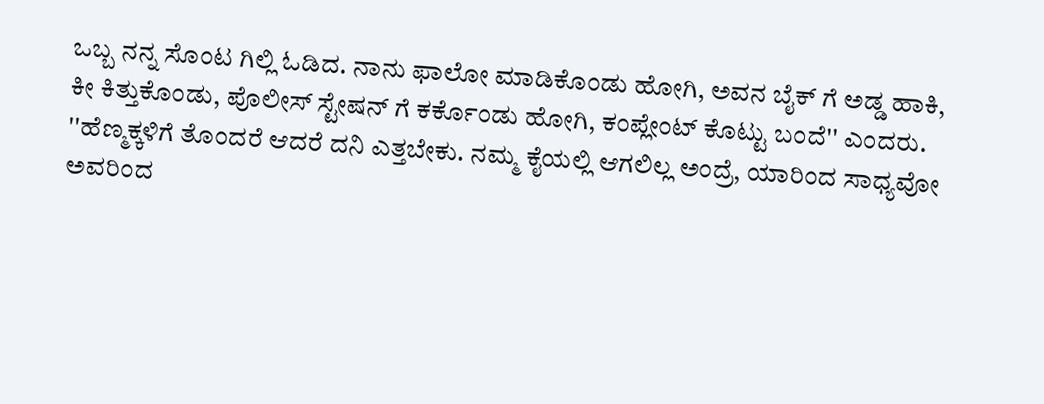ಒಬ್ಬ ನನ್ನ ಸೊಂಟ ಗಿಲ್ಲಿ ಓಡಿದ. ನಾನು ಫಾಲೋ ಮಾಡಿಕೊಂಡು ಹೋಗಿ, ಅವನ ಬೈಕ್ ಗೆ ಅಡ್ಡ ಹಾಕಿ, ಕೀ ಕಿತ್ತುಕೊಂಡು, ಪೊಲೀಸ್ ಸ್ಟೇಷನ್ ಗೆ ಕರ್ಕೊಂಡು ಹೋಗಿ, ಕಂಪ್ಲೇಂಟ್ ಕೊಟ್ಟು ಬಂದೆ'' ಎಂದರು.
''ಹೆಣ್ಮಕ್ಕಳಿಗೆ ತೊಂದರೆ ಆದರೆ ದನಿ ಎತ್ತಬೇಕು. ನಮ್ಮ ಕೈಯಲ್ಲಿ ಆಗಲಿಲ್ಲ ಅಂದ್ರೆ, ಯಾರಿಂದ ಸಾಧ್ಯವೋ ಅವರಿಂದ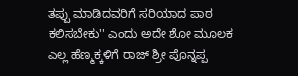ತಪ್ಪು ಮಾಡಿದವರಿಗೆ ಸರಿಯಾದ ಪಾಠ ಕಲಿಸಬೇಕು'' ಎಂದು ಅದೇ ಶೋ ಮೂಲಕ ಎಲ್ಲ ಹೆಣ್ಮಕ್ಕಳಿಗೆ ರಾಜ್ ಶ್ರೀ ಪೊನ್ನಪ್ಪ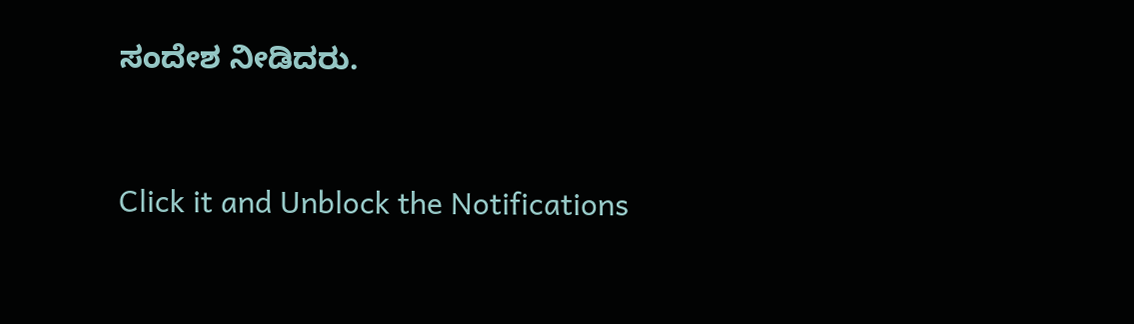ಸಂದೇಶ ನೀಡಿದರು.


Click it and Unblock the Notifications